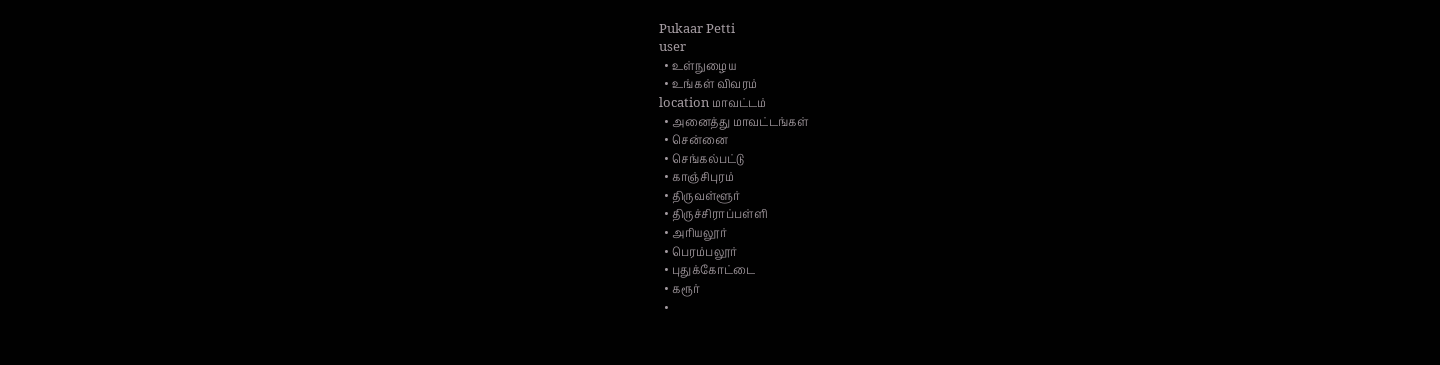Pukaar Petti
user
  • உள்நுழைய
  • உங்கள் விவரம்
location மாவட்டம்
  • அனைத்து மாவட்டங்கள்
  • சென்னை
  • செங்கல்பட்டு
  • காஞ்சிபுரம்
  • திருவள்ளூர்
  • திருச்சிராப்பள்ளி
  • அரியலூர்
  • பெரம்பலூர்
  • புதுக்கோட்டை
  • கரூர்
  •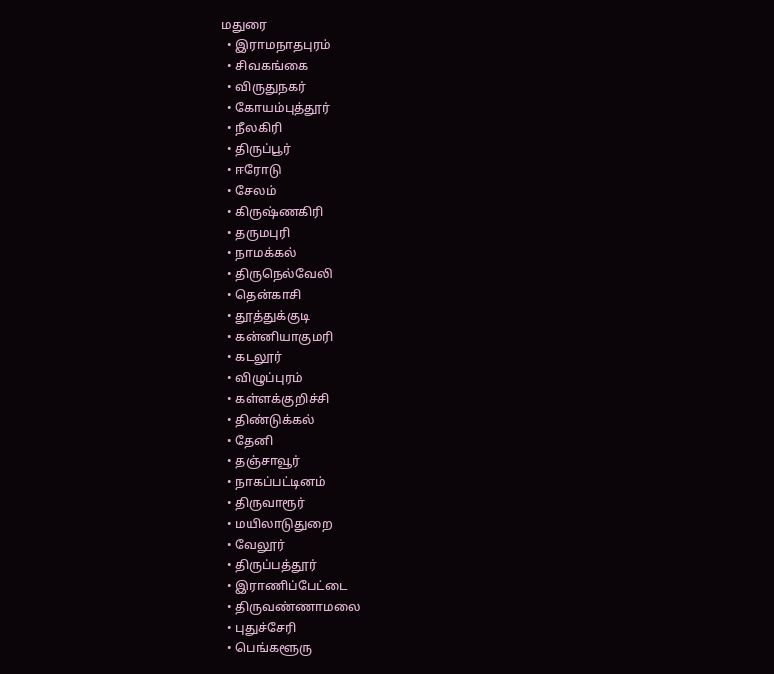மதுரை
  • இராமநாதபுரம்
  • சிவகங்கை
  • விருதுநகர்
  • கோயம்புத்தூர்
  • நீலகிரி
  • திருப்பூர்
  • ஈரோடு
  • சேலம்
  • கிருஷ்ணகிரி
  • தருமபுரி
  • நாமக்கல்
  • திருநெல்வேலி
  • தென்காசி
  • தூத்துக்குடி
  • கன்னியாகுமரி
  • கடலூர்
  • விழுப்புரம்
  • கள்ளக்குறிச்சி
  • திண்டுக்கல்
  • தேனி
  • தஞ்சாவூர்
  • நாகப்பட்டினம்
  • திருவாரூர்
  • மயிலாடுதுறை
  • வேலூர்
  • திருப்பத்தூர்
  • இராணிப்பேட்டை
  • திருவண்ணாமலை
  • புதுச்சேரி
  • பெங்களூரு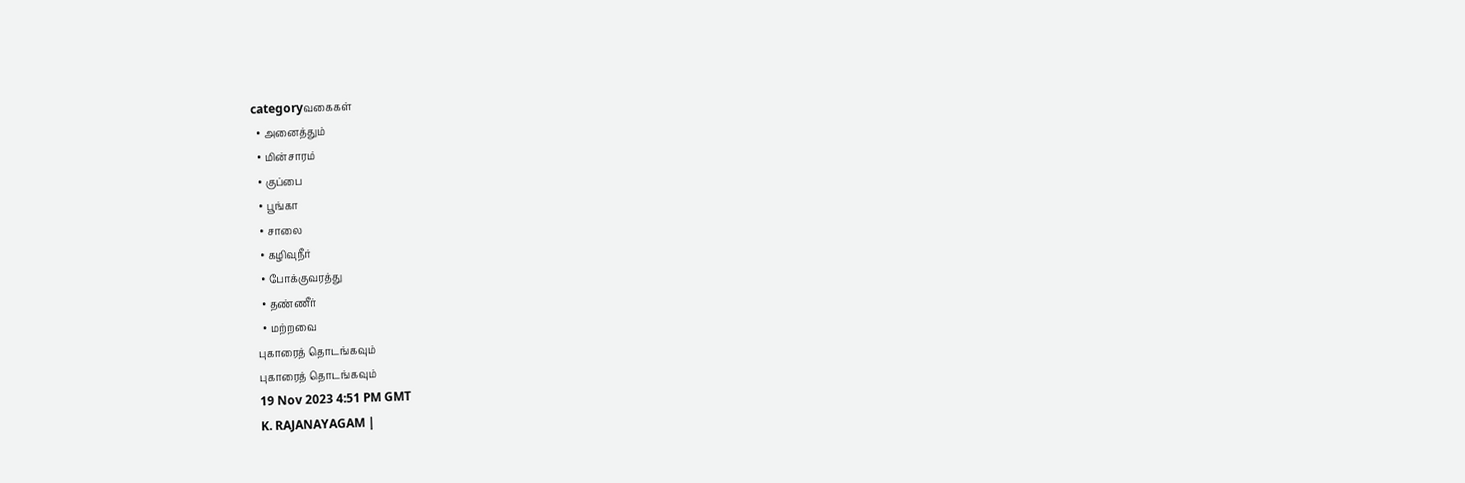categoryவகைகள்
  • அனைத்தும்
  • மின்சாரம்
  • குப்பை
  • பூங்கா
  • சாலை
  • கழிவுநீர்
  • போக்குவரத்து
  • தண்ணீர்
  • மற்றவை
புகாரைத் தொடங்கவும்
புகாரைத் தொடங்கவும்
19 Nov 2023 4:51 PM GMT
K. RAJANAYAGAM |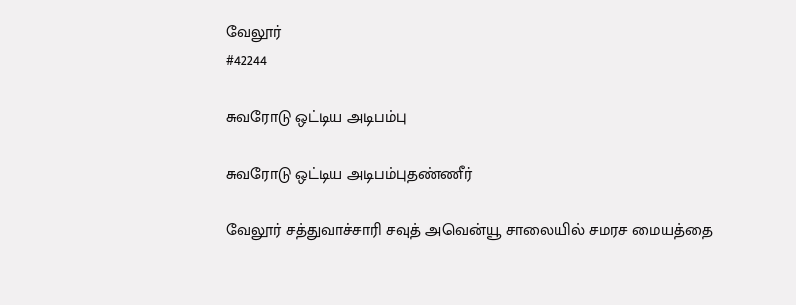வேலூர்
#42244

சுவரோடு ஒட்டிய அடிபம்பு

சுவரோடு ஒட்டிய அடிபம்புதண்ணீர்

வேலூர் சத்துவாச்சாரி சவுத் அவென்யூ சாலையில் சமரச மையத்தை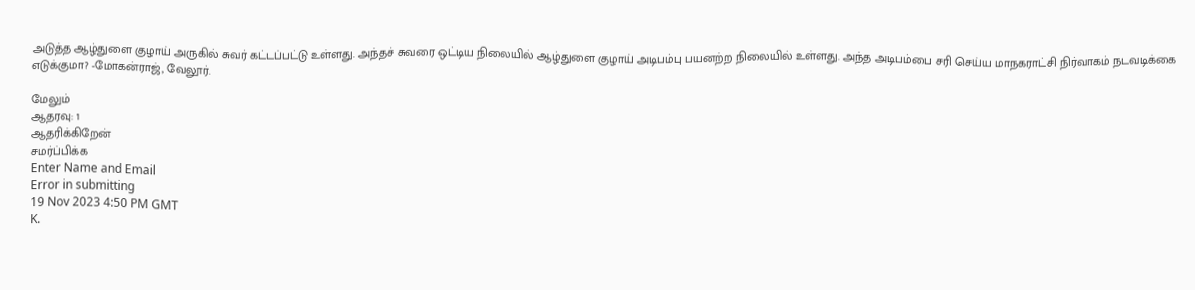அடுத்த ஆழ்துளை குழாய் அருகில் சுவர் கட்டப்பட்டு உள்ளது. அந்தச் சுவரை ஒட்டிய நிலையில் ஆழ்துளை குழாய் அடிபம்பு பயனற்ற நிலையில் உள்ளது. அந்த அடிபம்பை சரி செய்ய மாநகராட்சி நிர்வாகம் நடவடிக்கை எடுக்குமா? -மோகன்ராஜ், வேலூர்.

மேலும்
ஆதரவு: 1
ஆதரிக்கிறேன்
சமர்ப்பிக்க
Enter Name and Email
Error in submitting
19 Nov 2023 4:50 PM GMT
K.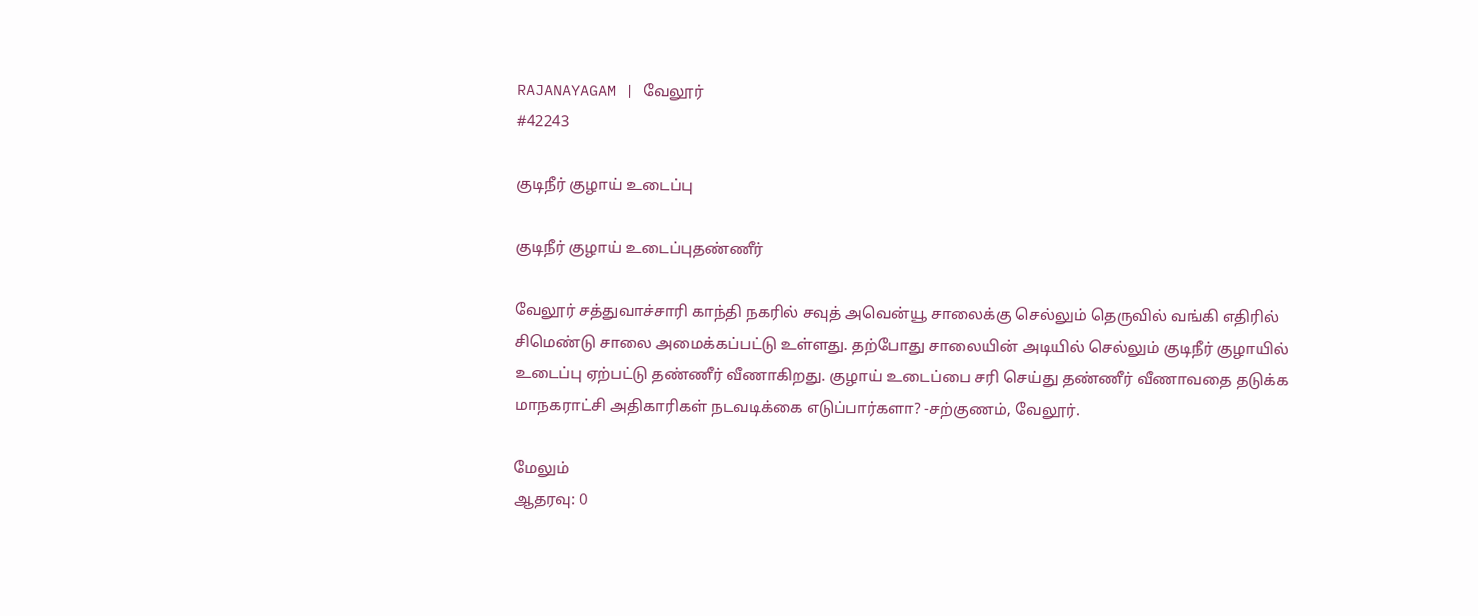RAJANAYAGAM | வேலூர்
#42243

குடிநீர் குழாய் உடைப்பு

குடிநீர் குழாய் உடைப்புதண்ணீர்

வேலூர் சத்துவாச்சாரி காந்தி நகரில் சவுத் அவென்யூ சாலைக்கு செல்லும் தெருவில் வங்கி எதிரில் சிமெண்டு சாலை அமைக்கப்பட்டு உள்ளது. தற்போது சாலையின் அடியில் செல்லும் குடிநீர் குழாயில் உடைப்பு ஏற்பட்டு தண்ணீர் வீணாகிறது. குழாய் உடைப்பை சரி செய்து தண்ணீர் வீணாவதை தடுக்க மாநகராட்சி அதிகாரிகள் நடவடிக்கை எடுப்பார்களா? -சற்குணம், வேலூர்.

மேலும்
ஆதரவு: 0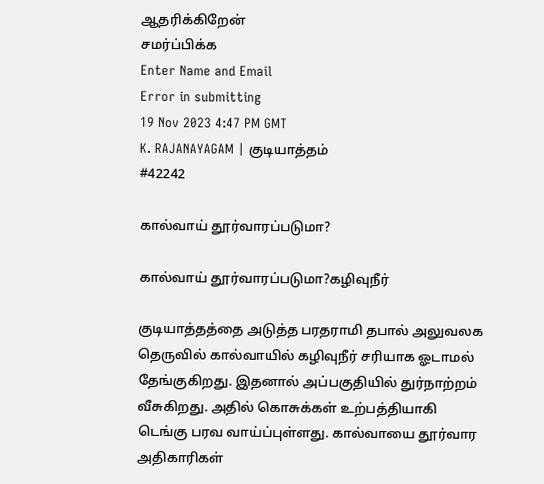ஆதரிக்கிறேன்
சமர்ப்பிக்க
Enter Name and Email
Error in submitting
19 Nov 2023 4:47 PM GMT
K. RAJANAYAGAM | குடியாத்தம்
#42242

கால்வாய் தூர்வாரப்படுமா?

கால்வாய் தூர்வாரப்படுமா?கழிவுநீர்

குடியாத்தத்தை அடுத்த பரதராமி தபால் அலுவலக தெருவில் கால்வாயில் கழிவுநீர் சரியாக ஓடாமல் தேங்குகிறது. இதனால் அப்பகுதியில் துர்நாற்றம் வீசுகிறது. அதில் கொசுக்கள் உற்பத்தியாகி டெங்கு பரவ வாய்ப்புள்ளது. கால்வாயை தூர்வார அதிகாரிகள்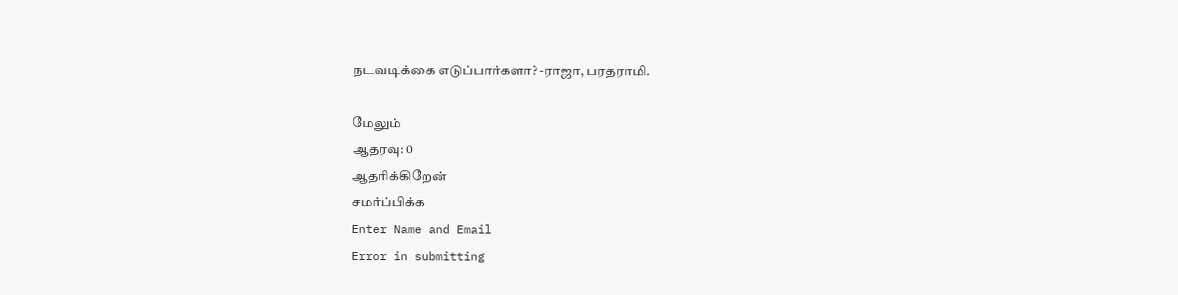நடவடிக்கை எடுப்பார்களா? -ராஜா, பரதராமி.

மேலும்
ஆதரவு: 0
ஆதரிக்கிறேன்
சமர்ப்பிக்க
Enter Name and Email
Error in submitting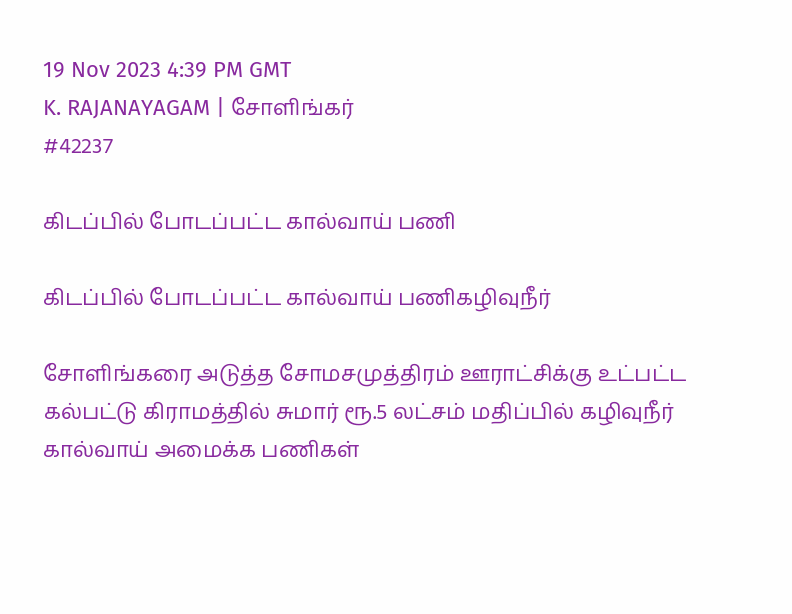19 Nov 2023 4:39 PM GMT
K. RAJANAYAGAM | சோளிங்கர்
#42237

கிடப்பில் போடப்பட்ட கால்வாய் பணி

கிடப்பில் போடப்பட்ட கால்வாய் பணிகழிவுநீர்

சோளிங்கரை அடுத்த சோமசமுத்திரம் ஊராட்சிக்கு உட்பட்ட கல்பட்டு கிராமத்தில் சுமார் ரூ.5 லட்சம் மதிப்பில் கழிவுநீர் கால்வாய் அமைக்க பணிகள்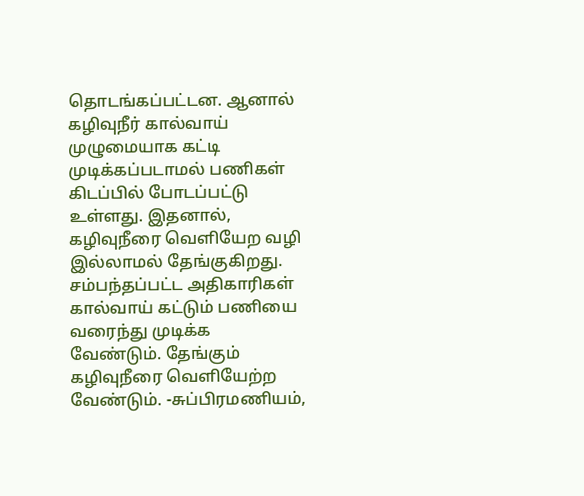தொடங்கப்பட்டன. ஆனால் கழிவுநீர் கால்வாய் முழுமையாக கட்டி முடிக்கப்படாமல் பணிகள் கிடப்பில் போடப்பட்டு உள்ளது. இதனால், கழிவுநீரை வெளியேற வழி இல்லாமல் தேங்குகிறது. சம்பந்தப்பட்ட அதிகாரிகள் கால்வாய் கட்டும் பணியை வரைந்து முடிக்க வேண்டும். தேங்கும் கழிவுநீரை வெளியேற்ற வேண்டும். -சுப்பிரமணியம்,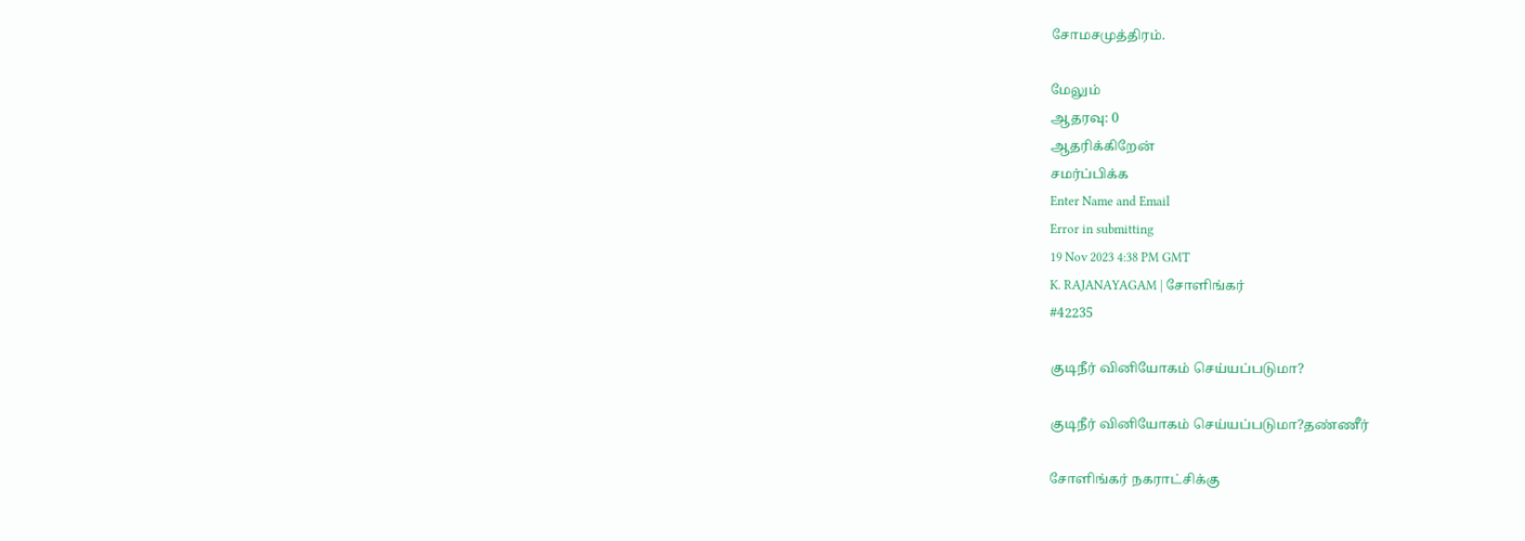சோமசமுத்திரம்.

மேலும்
ஆதரவு: 0
ஆதரிக்கிறேன்
சமர்ப்பிக்க
Enter Name and Email
Error in submitting
19 Nov 2023 4:38 PM GMT
K. RAJANAYAGAM | சோளிங்கர்
#42235

குடிநீர் வினியோகம் செய்யப்படுமா?

குடிநீர் வினியோகம் செய்யப்படுமா?தண்ணீர்

சோளிங்கர் நகராட்சிக்கு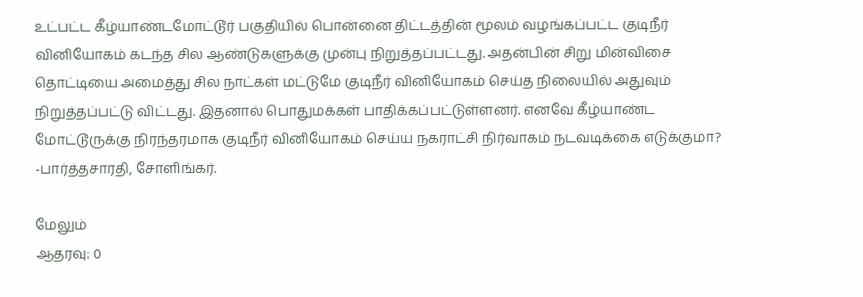உட்பட்ட கீழ்யாண்டமோட்டூர் பகுதியில் பொன்னை திட்டத்தின் மூலம் வழங்கப்பட்ட குடிநீர் வினியோகம் கடந்த சில ஆண்டுகளுக்கு முன்பு நிறுத்தப்பட்டது. அதன்பின் சிறு மின்விசை தொட்டியை அமைத்து சில நாட்கள் மட்டுமே குடிநீர் வினியோகம் செய்த நிலையில் அதுவும் நிறுத்தப்பட்டு விட்டது. இதனால் பொதுமக்கள் பாதிக்கப்பட்டுள்ளனர். எனவே கீழ்யாண்ட மோட்டூருக்கு நிரந்தரமாக குடிநீர் வினியோகம் செய்ய நகராட்சி நிர்வாகம் நடவடிக்கை எடுக்குமா? -பார்த்தசாரதி, சோளிங்கர்.

மேலும்
ஆதரவு: 0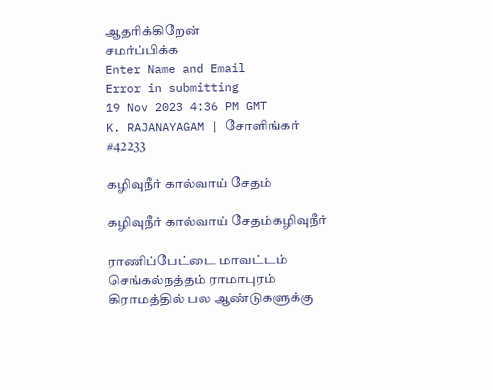ஆதரிக்கிறேன்
சமர்ப்பிக்க
Enter Name and Email
Error in submitting
19 Nov 2023 4:36 PM GMT
K. RAJANAYAGAM | சோளிங்கர்
#42233

கழிவுநீர் கால்வாய் சேதம்

கழிவுநீர் கால்வாய் சேதம்கழிவுநீர்

ராணிப்பேட்டை மாவட்டம் செங்கல்நத்தம் ராமாபுரம் கிராமத்தில் பல ஆண்டுகளுக்கு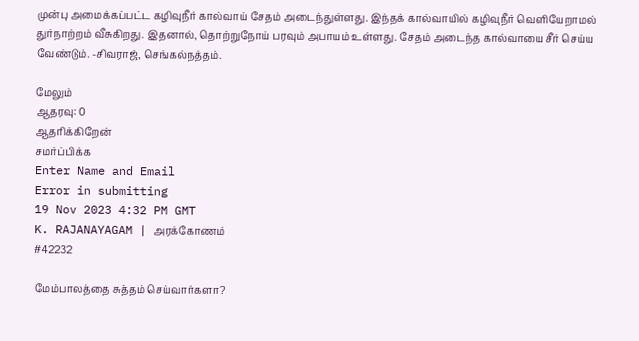முன்பு அமைக்கப்பட்ட கழிவுநீர் கால்வாய் சேதம் அடைந்துள்ளது. இந்தக் கால்வாயில் கழிவுநீர் வெளியேறாமல் துர்நாற்றம் வீசுகிறது. இதனால், தொற்றுநோய் பரவும் அபாயம் உள்ளது. சேதம் அடைந்த கால்வாயை சீர் செய்ய வேண்டும். -சிவராஜ், செங்கல்நத்தம்.

மேலும்
ஆதரவு: 0
ஆதரிக்கிறேன்
சமர்ப்பிக்க
Enter Name and Email
Error in submitting
19 Nov 2023 4:32 PM GMT
K. RAJANAYAGAM | அரக்கோணம்
#42232

மேம்பாலத்தை சுத்தம் செய்வார்களா?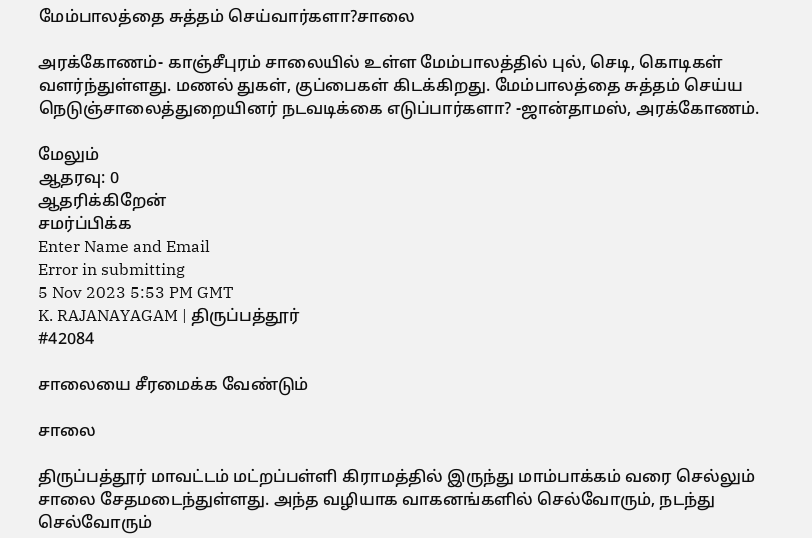மேம்பாலத்தை சுத்தம் செய்வார்களா?சாலை

அரக்கோணம்- காஞ்சீபுரம் சாலையில் உள்ள மேம்பாலத்தில் புல், செடி, கொடிகள் வளர்ந்துள்ளது. மணல் துகள், குப்பைகள் கிடக்கிறது. மேம்பாலத்தை சுத்தம் செய்ய நெடுஞ்சாலைத்துறையினர் நடவடிக்கை எடுப்பார்களா? -ஜான்தாமஸ், அரக்கோணம்.

மேலும்
ஆதரவு: 0
ஆதரிக்கிறேன்
சமர்ப்பிக்க
Enter Name and Email
Error in submitting
5 Nov 2023 5:53 PM GMT
K. RAJANAYAGAM | திருப்பத்தூர்
#42084

சாலையை சீரமைக்க வேண்டும்

சாலை

திருப்பத்தூர் மாவட்டம் மட்றப்பள்ளி கிராமத்தில் இருந்து மாம்பாக்கம் வரை செல்லும் சாலை சேதமடைந்துள்ளது. அந்த வழியாக வாகனங்களில் செல்வோரும், நடந்து செல்வோரும்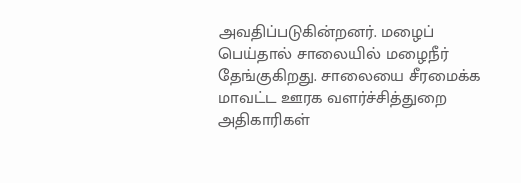அவதிப்படுகின்றனர். மழைப் பெய்தால் சாலையில் மழைநீர் தேங்குகிறது. சாலையை சீரமைக்க மாவட்ட ஊரக வளர்ச்சித்துறை அதிகாரிகள்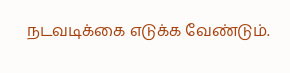நடவடிக்கை எடுக்க வேண்டும்.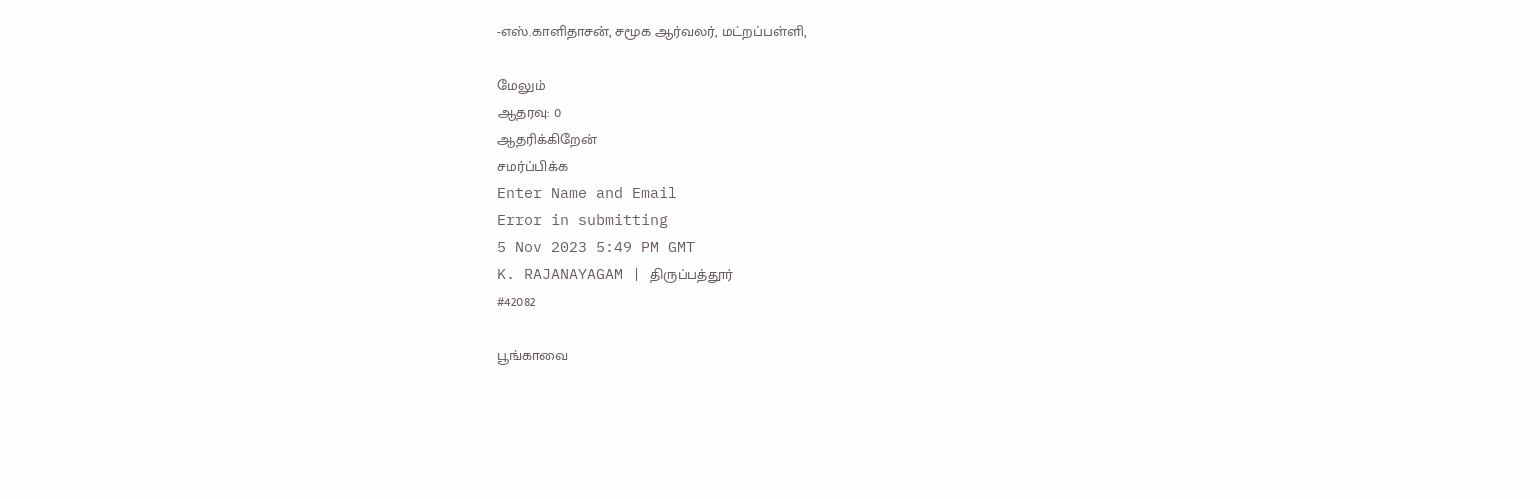-எஸ்.காளிதாசன், சமூக ஆர்வலர், மட்றப்பள்ளி,

மேலும்
ஆதரவு: 0
ஆதரிக்கிறேன்
சமர்ப்பிக்க
Enter Name and Email
Error in submitting
5 Nov 2023 5:49 PM GMT
K. RAJANAYAGAM | திருப்பத்தூர்
#42082

பூங்காவை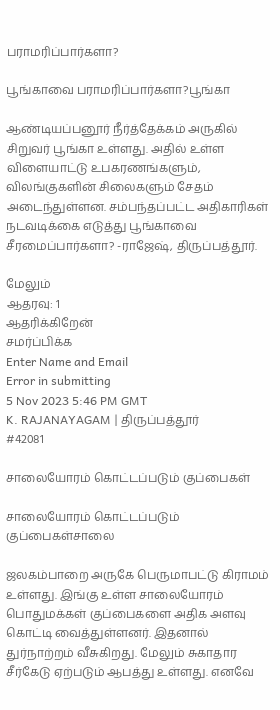பராமரிப்பார்களா?

பூங்காவை பராமரிப்பார்களா?பூங்கா

ஆண்டியப்பனூர் நீர்த்தேக்கம் அருகில் சிறுவர் பூங்கா உள்ளது. அதில் உள்ள விளையாட்டு உபகரணங்களும், விலங்குகளின் சிலைகளும் சேதம் அடைந்துள்ளன. சம்பந்தப்பட்ட அதிகாரிகள் நடவடிக்கை எடுத்து பூங்காவை சீரமைப்பார்களா? -ராஜேஷ், திருப்பத்தூர்.

மேலும்
ஆதரவு: 1
ஆதரிக்கிறேன்
சமர்ப்பிக்க
Enter Name and Email
Error in submitting
5 Nov 2023 5:46 PM GMT
K. RAJANAYAGAM | திருப்பத்தூர்
#42081

சாலையோரம் கொட்டப்படும் குப்பைகள்

சாலையோரம் கொட்டப்படும் குப்பைகள்சாலை

ஜலகம்பாறை அருகே பெருமாபட்டு கிராமம் உள்ளது. இங்கு உள்ள சாலையோரம் பொதுமக்கள் குப்பைகளை அதிக அளவு கொட்டி வைத்துள்ளனர். இதனால் துர்நாற்றம் வீசுகிறது. மேலும் சுகாதார சீர்கேடு ஏற்படும் ஆபத்து உள்ளது. எனவே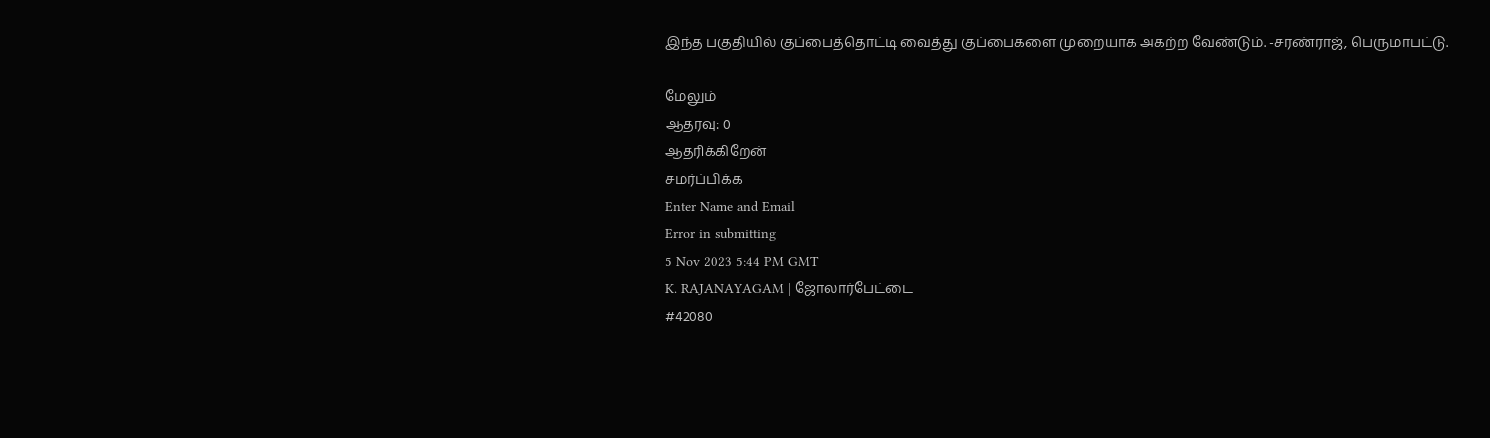இந்த பகுதியில் குப்பைத்தொட்டி வைத்து குப்பைகளை முறையாக அகற்ற வேண்டும். -சரண்ராஜ், பெருமாபட்டு.

மேலும்
ஆதரவு: 0
ஆதரிக்கிறேன்
சமர்ப்பிக்க
Enter Name and Email
Error in submitting
5 Nov 2023 5:44 PM GMT
K. RAJANAYAGAM | ஜோலார்பேட்டை
#42080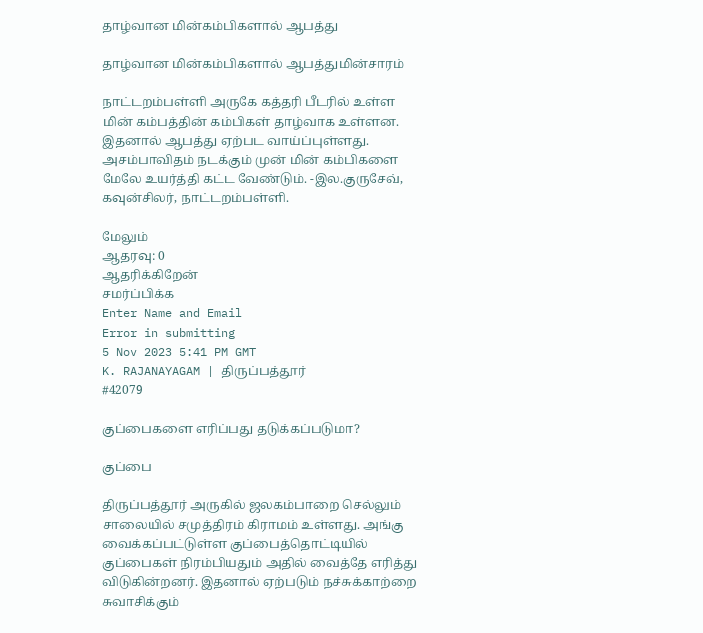தாழ்வான மின்கம்பிகளால் ஆபத்து

தாழ்வான மின்கம்பிகளால் ஆபத்துமின்சாரம்

நாட்டறம்பள்ளி அருகே கத்தரி பீடரில் உள்ள மின் கம்பத்தின் கம்பிகள் தாழ்வாக உள்ளன. இதனால் ஆபத்து ஏற்பட வாய்ப்புள்ளது. அசம்பாவிதம் நடக்கும் முன் மின் கம்பிகளை மேலே உயர்த்தி கட்ட வேண்டும். -இல.குருசேவ், கவுன்சிலர், நாட்டறம்பள்ளி.

மேலும்
ஆதரவு: 0
ஆதரிக்கிறேன்
சமர்ப்பிக்க
Enter Name and Email
Error in submitting
5 Nov 2023 5:41 PM GMT
K. RAJANAYAGAM | திருப்பத்தூர்
#42079

குப்பைகளை எரிப்பது தடுக்கப்படுமா?

குப்பை

திருப்பத்தூர் அருகில் ஜலகம்பாறை செல்லும் சாலையில் சமுத்திரம் கிராமம் உள்ளது. அங்கு வைக்கப்பட்டுள்ள குப்பைத்தொட்டியில் குப்பைகள் நிரம்பியதும் அதில் வைத்தே எரித்து விடுகின்றனர். இதனால் ஏற்படும் நச்சுக்காற்றை சுவாசிக்கும்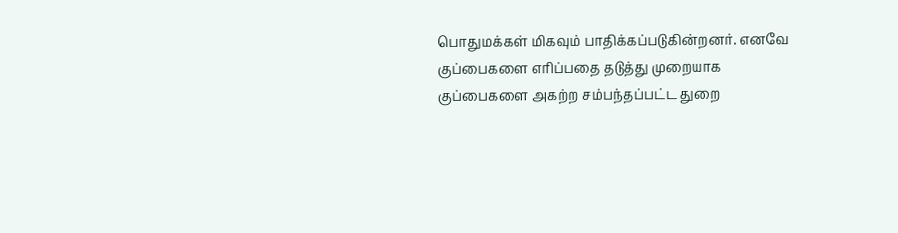பொதுமக்கள் மிகவும் பாதிக்கப்படுகின்றனர். எனவே குப்பைகளை எரிப்பதை தடுத்து முறையாக குப்பைகளை அகற்ற சம்பந்தப்பட்ட துறை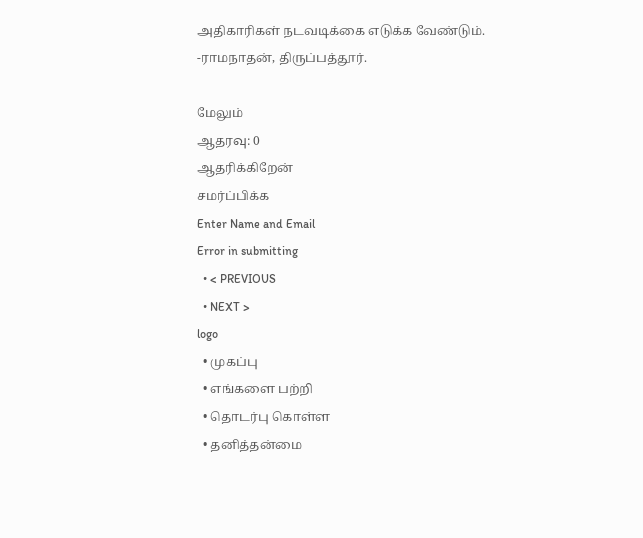அதிகாரிகள் நடவடிக்கை எடுக்க வேண்டும். -ராமநாதன், திருப்பத்தூர்.

மேலும்
ஆதரவு: 0
ஆதரிக்கிறேன்
சமர்ப்பிக்க
Enter Name and Email
Error in submitting
  • < PREVIOUS
  • NEXT >
logo
  • முகப்பு
  • எங்களை பற்றி
  • தொடர்பு கொள்ள
  • தனித்தன்மை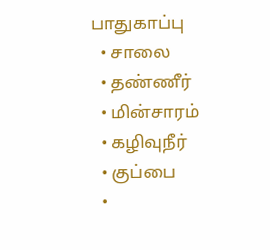பாதுகாப்பு
  • சாலை
  • தண்ணீர்
  • மின்சாரம்
  • கழிவுநீர்
  • குப்பை
  •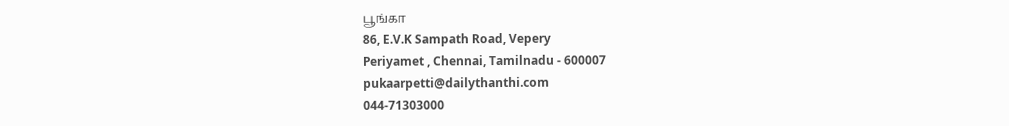பூங்கா
86, E.V.K Sampath Road, Vepery
Periyamet , Chennai, Tamilnadu - 600007
pukaarpetti@dailythanthi.com
044-71303000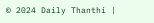© 2024 Daily Thanthi |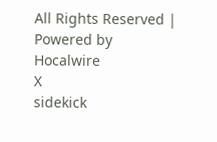All Rights Reserved | Powered by Hocalwire
X
sidekick